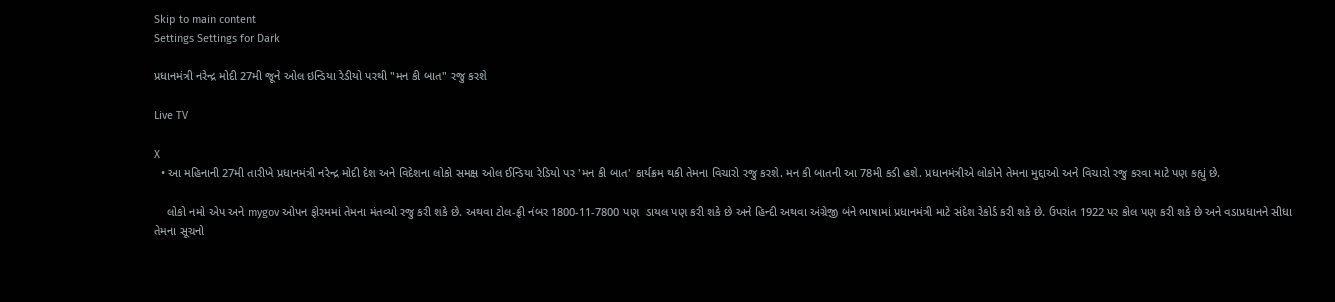Skip to main content
Settings Settings for Dark

પ્રધાનમંત્રી નરેન્દ્ર મોદી 27મી જૂને ઓલ ઇન્ડિયા રેડીયો પરથી "મન કી બાત" રજુ કરશે

Live TV

X
  • આ મહિનાની 27મી તારીખે પ્રધાનમંત્રી નરેન્દ્ર મોદી દેશ અને વિદેશના લોકો સમક્ષ ઓલ ઈન્ડિયા રેડિયો પર 'મન કી બાત' કાર્યક્રમ થકી તેમના વિચારો રજુ કરશે. મન કી બાતની આ 78મી કડી હશે. પ્રધાનમંત્રીએ લોકોને તેમના મુદ્દાઓ અને વિચારો રજુ કરવા માટે પણ કહ્યું છે.

    લોકો નમો એપ અને mygov ઓપન ફોરમમાં તેમના મંતવ્યો રજુ કરી શકે છે. અથવા ટોલ-ફ્રી નંબર 1800-11-7800 પણ  ડાયલ પણ કરી શકે છે અને હિન્દી અથવા અંગ્રેજી બંને ભાષામાં પ્રધાનમંત્રી માટે સંદેશ રેકોર્ડ કરી શકે છે. ઉપરાંત 1922 પર કોલ પણ કરી શકે છે અને વડાપ્રધાનને સીધા તેમના સૂચનો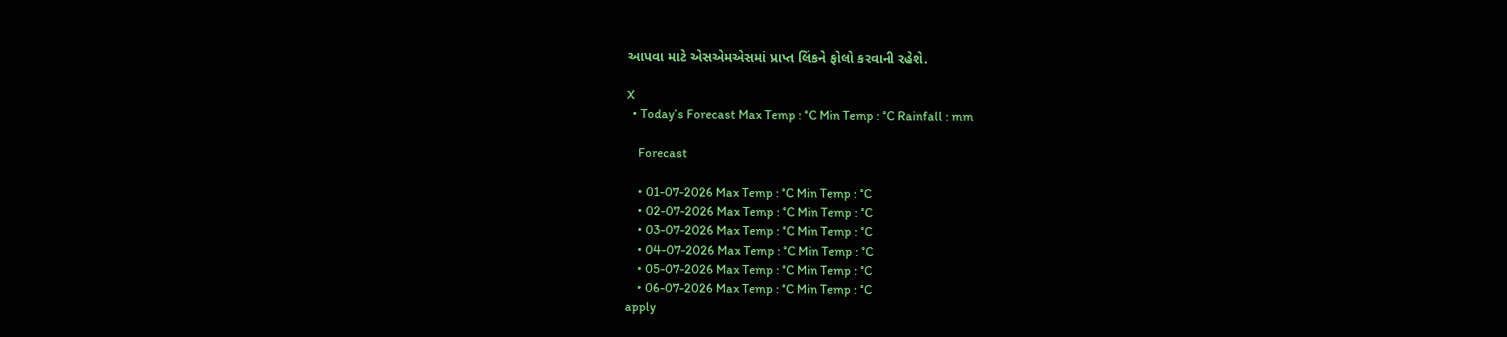આપવા માટે એસએમએસમાં પ્રાપ્ત લિંકને ફોલો કરવાની રહેશે.

X
  • Today’s Forecast Max Temp : °C Min Temp : °C Rainfall : mm

    Forecast

    • 01-07-2026 Max Temp : °C Min Temp : °C
    • 02-07-2026 Max Temp : °C Min Temp : °C
    • 03-07-2026 Max Temp : °C Min Temp : °C
    • 04-07-2026 Max Temp : °C Min Temp : °C
    • 05-07-2026 Max Temp : °C Min Temp : °C
    • 06-07-2026 Max Temp : °C Min Temp : °C
apply